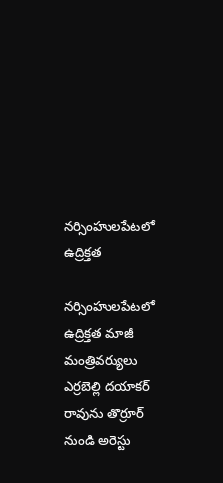నర్సింహులపేటలో ఉద్రిక్తత

నర్సింహులపేటలో ఉద్రిక్తత మాజీ మంత్రివర్యులు ఎర్రబెల్లి దయాకర్ రావును తొర్రూర్ నుండి అరెస్టు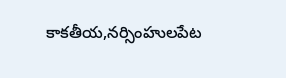కాకతీయ,నర్సింహులపేట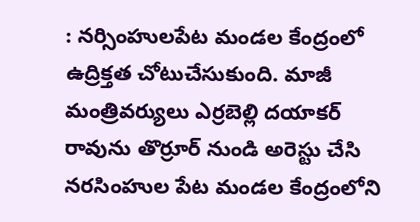: నర్సింహులపేట మండల కేంద్రంలో ఉద్రిక్తత చోటుచేసుకుంది. మాజీ మంత్రివర్యులు ఎర్రబెల్లి దయాకర్ రావును తొర్రూర్ నుండి అరెస్టు చేసి నరసింహుల పేట మండల కేంద్రంలోని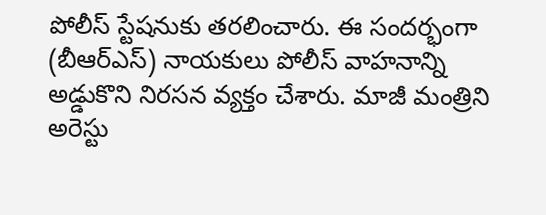పోలీస్ స్టేషనుకు తరలించారు. ఈ సందర్భంగా (బీఆర్ఎస్) నాయకులు పోలీస్ వాహనాన్ని అడ్డుకొని నిరసన వ్యక్తం చేశారు. మాజీ మంత్రిని అరెస్టు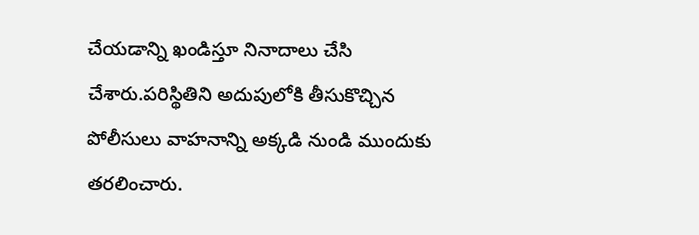చేయడాన్ని ఖండిస్తూ నినాదాలు చేసి చేశారు.పరిస్థితిని అదుపులోకి తీసుకొచ్చిన పోలీసులు వాహనాన్ని అక్కడి నుండి ముందుకు తరలించారు.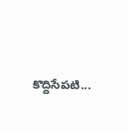కొద్దిసేపటి...